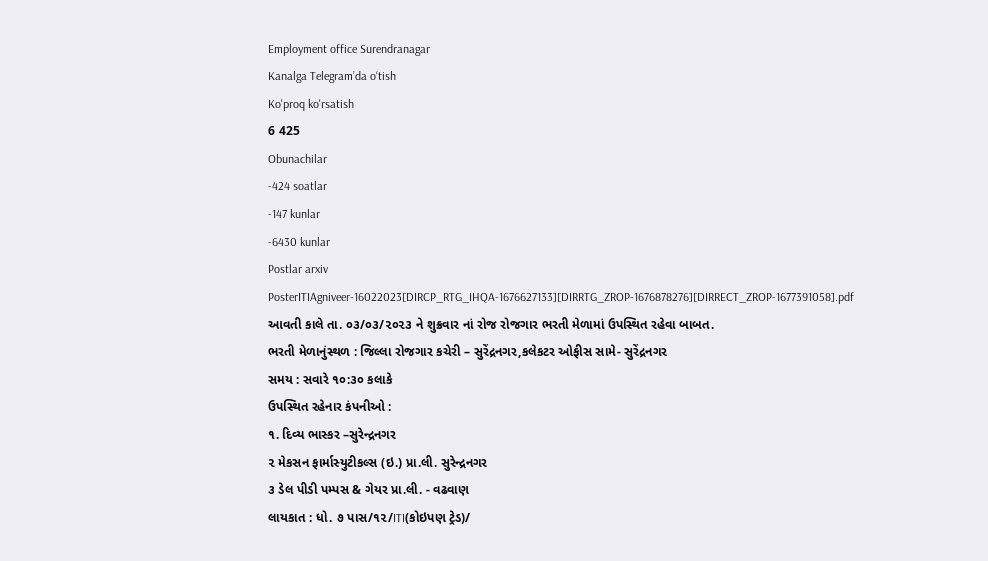Employment office Surendranagar
Kanalga Telegram’da o‘tish
Ko'proq ko'rsatish
6 425
Obunachilar
-424 soatlar
-147 kunlar
-6430 kunlar
Postlar arxiv
PosterITIAgniveer-16022023[DIRCP_RTG_IHQA-1676627133][DIRRTG_ZROP-1676878276][DIRRECT_ZROP-1677391058].pdf
આવતી કાલે તા. ૦૩/૦૩/૨૦૨૩ ને શુક્રવાર નાં રોજ રોજગાર ભરતી મેળામાં ઉપસ્થિત રહેવા બાબત.
ભરતી મેળાનુંસ્થળ : જિલ્લા રોજગાર કચેરી – સુરેંદ્રનગર,કલેકટર ઓફીસ સામે- સુરેંદ્રનગર
સમય : સવારે ૧૦:૩૦ કલાકે
ઉપસ્થિત રહેનાર કંપનીઓ :
૧. દિવ્ય ભાસ્કર –સુરેન્દ્રનગર
૨ મેકસન ફાર્માસ્યુટીકલ્સ (ઇ.) પ્રા.લી. સુરેન્દ્રનગર
૩ ડેલ પીડી પમ્પસ & ગેયર પ્રા.લી. - વઢવાણ
લાયકાત : ધો. ૭ પાસ/૧૨/ITI(કોઇપણ ટ્રેડ)/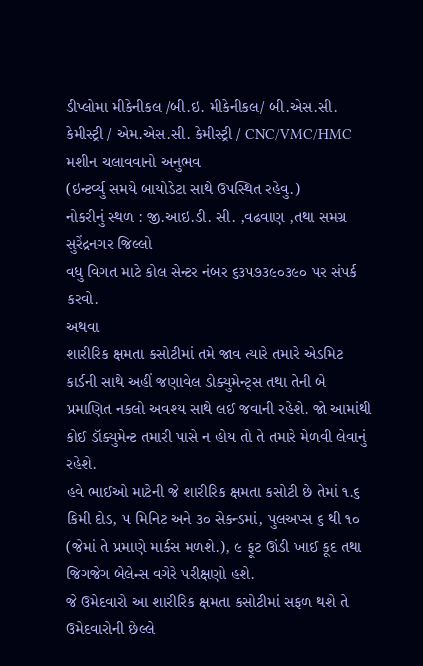ડીપ્લોમા મીકેનીકલ /બી.ઇ. મીકેનીકલ/ બી.એસ.સી. કેમીસ્ટ્રી / એમ.એસ.સી. કેમીસ્ટ્રી / CNC/VMC/HMC મશીન ચલાવવાનો અનુભવ
(ઇન્ટર્વ્યુ સમયે બાયોડેટા સાથે ઉપસ્થિત રહેવુ.)
નોકરીનું સ્થળ : જી.આઇ.ડી. સી. ,વઢવાણ ,તથા સમગ્ર સુરેંદ્રનગર જિલ્લો
વધુ વિગત માટે કોલ સેન્ટર નંબર ૬૩૫૭૩૯૦૩૯૦ પર સંપર્ક કરવો.
અથવા
શારીરિક ક્ષમતા કસોટીમાં તમે જાવ ત્યારે તમારે એડમિટ કાર્ડની સાથે અહીં જણાવેલ ડોક્યુમેન્ટ્સ તથા તેની બે પ્રમાણિત નકલો અવશ્ય સાથે લઈ જવાની રહેશે. જો આમાંથી કોઈ ડૉક્યુમેન્ટ તમારી પાસે ન હોય તો તે તમારે મેળવી લેવાનું રહેશે.
હવે ભાઈઓ માટેની જે શારીરિક ક્ષમતા કસોટી છે તેમાં ૧.૬ કિમી દોડ, ૫ મિનિટ અને ૩૦ સેકન્ડમાં, પુલઅપ્સ ૬ થી ૧૦ (જેમાં તે પ્રમાણે માર્કસ મળશે.), ૯ ફૂટ ઊંડી ખાઈ કૂદ તથા જિગજેગ બેલેન્સ વગેરે પરીક્ષણો હશે.
જે ઉમેદવારો આ શારીરિક ક્ષમતા કસોટીમાં સફળ થશે તે ઉમેદવારોની છેલ્લે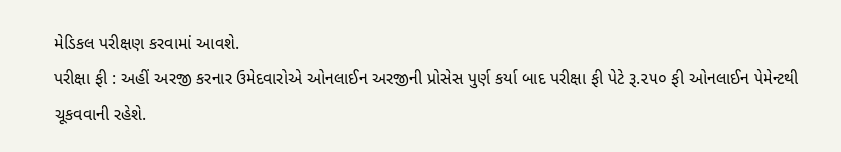મેડિકલ પરીક્ષણ કરવામાં આવશે.
પરીક્ષા ફી : અહીં અરજી કરનાર ઉમેદવારોએ ઓનલાઈન અરજીની પ્રોસેસ પુર્ણ કર્યા બાદ પરીક્ષા ફી પેટે રૂ.૨૫૦ ફી ઓનલાઈન પેમેન્ટથી ચૂકવવાની રહેશે.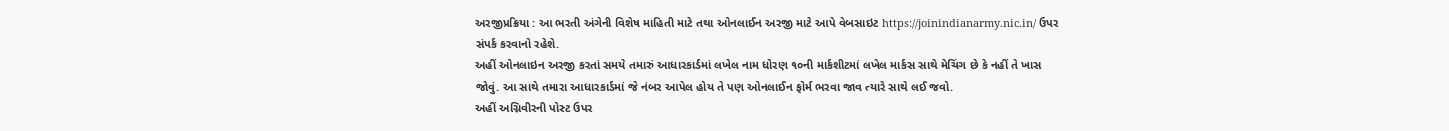અરજીપ્રક્રિયા : આ ભરતી અંગેની વિશેષ માહિતી માટે તથા ઓનલાઈન અરજી માટે આપે વેબસાઇટ https://joinindianarmy.nic.in/ ઉપર સંપર્ક કરવાનો રહેશે.
અહીં ઓનલાઇન અરજી કરતાં સમયે તમારું આધારકાર્ડમાં લખેલ નામ ધોરણ ૧૦ની માર્કશીટમાં લખેલ માર્કસ સાથે મેચિંગ છે કે નહીં તે ખાસ જોવું. આ સાથે તમારા આધારકાર્ડમાં જે નંબર આપેલ હોય તે પણ ઓનલાઈન ફોર્મ ભરવા જાવ ત્યારે સાથે લઈ જવો.
અહીં અગ્નિવીરની પોસ્ટ ઉપર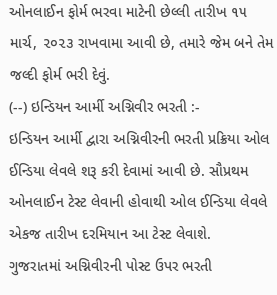ઓનલાઈન ફોર્મ ભરવા માટેની છેલ્લી તારીખ ૧૫ માર્ચ, ૨૦૨૩ રાખવામા આવી છે, તમારે જેમ બને તેમ જલ્દી ફોર્મ ભરી દેવું.
(--) ઇન્ડિયન આર્મી અગ્નિવીર ભરતી :-
ઇન્ડિયન આર્મી દ્વારા અગ્નિવીરની ભરતી પ્રક્રિયા ઓલ ઈન્ડિયા લેવલે શરૂ કરી દેવામાં આવી છે. સૌપ્રથમ ઓનલાઈન ટેસ્ટ લેવાની હોવાથી ઓલ ઈન્ડિયા લેવલે એકજ તારીખ દરમિયાન આ ટેસ્ટ લેવાશે.
ગુજરાતમાં અગ્નિવીરની પોસ્ટ ઉપર ભરતી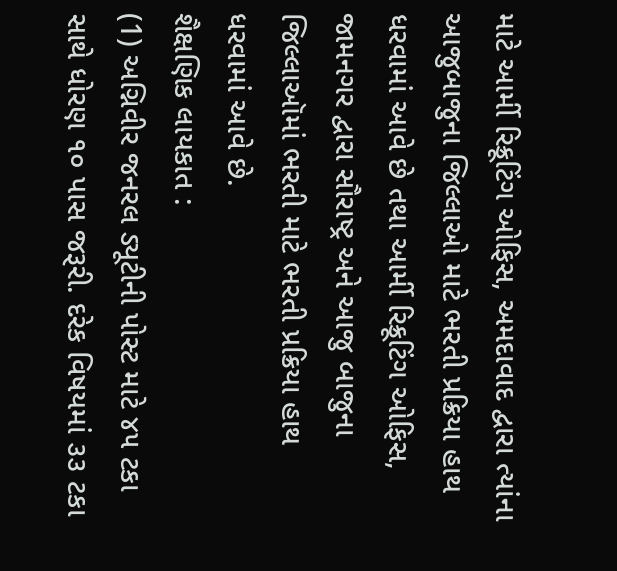માટે આર્મી રિક્રૂટિંગ ઓફિસ, અમદાવાદ દ્વારા ત્યાંના આજુબાજુના જિલ્લાઓ માટે ભરતી પ્રક્રિયા હાથ ધરવામાં આવે છે તથા આર્મી રિક્રૂટિંગ ઓફિસ, જામનગર દ્વારા સૌરાષ્ટ્ર અને આજુ બાજુના જિલ્લાઑમાં ભરતી માટે ભરતી પ્રક્રિયા હાથ ધરવામાં આવે છે.
શૈક્ષણિક લાયકાત :
(1) અગ્નિવીર જનરલ ડ્યૂટીની પોસ્ટ માટે ૪૫ ટકા સાથે ધોરણ ૧૦ પાસ જરૂરી. દરેક વિષયમાં ૩૩ ટકા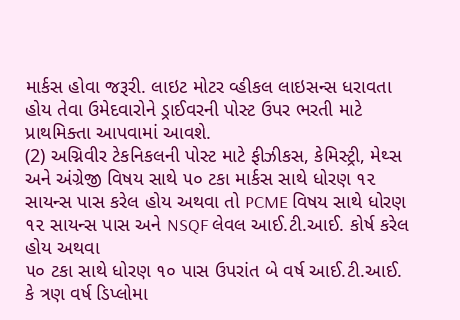માર્કસ હોવા જરૂરી. લાઇટ મોટર વ્હીકલ લાઇસન્સ ધરાવતા હોય તેવા ઉમેદવારોને ડ્રાઈવરની પોસ્ટ ઉપર ભરતી માટે પ્રાથમિક્તા આપવામાં આવશે.
(2) અગ્નિવીર ટેકનિકલની પોસ્ટ માટે ફીઝીકસ, કેમિસ્ટ્રી, મેથ્સ અને અંગ્રેજી વિષય સાથે ૫૦ ટકા માર્કસ સાથે ધોરણ ૧૨ સાયન્સ પાસ કરેલ હોય અથવા તો PCME વિષય સાથે ધોરણ ૧૨ સાયન્સ પાસ અને NSQF લેવલ આઈ.ટી.આઈ. કોર્ષ કરેલ હોય અથવા
૫૦ ટકા સાથે ધોરણ ૧૦ પાસ ઉપરાંત બે વર્ષ આઈ.ટી.આઈ. કે ત્રણ વર્ષ ડિપ્લોમા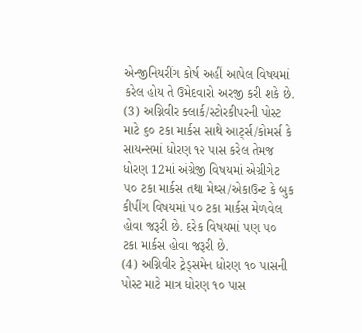એન્જીનિયરીંગ કોર્ષ અહીં આપેલ વિષયમાં કરેલ હોય તે ઉમેદવારો અરજી કરી શકે છે.
(3) અગ્નિવીર ક્લાર્ક/સ્ટોરકીપરની પોસ્ટ માટે ૬૦ ટકા માર્કસ સાથે આર્ટ્સ/કોમર્સ કે સાયન્સમાં ધોરણ ૧૨ પાસ કરેલ તેમજ ધોરણ 12માં અંગ્રેજી વિષયમાં એગ્રીગેટ ૫૦ ટકા માર્કસ તથા મેથ્સ/એકાઉન્ટ કે બુક કીપીંગ વિષયમાં ૫૦ ટકા માર્કસ મેળવેલ હોવા જરૂરી છે. દરેક વિષયમાં પણ ૫૦ ટકા માર્કસ હોવા જરૂરી છે.
(4) અગ્નિવીર ટ્રેડ્સમેન ધોરણ ૧૦ પાસની પોસ્ટ માટે માત્ર ધોરણ ૧૦ પાસ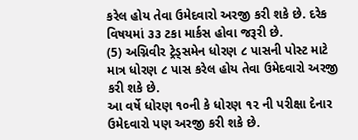કરેલ હોય તેવા ઉમેદવારો અરજી કરી શકે છે. દરેક વિષયમાં ૩૩ ટકા માર્કસ હોવા જરૂરી છે.
(5) અગ્નિવીર ટ્રેડ્સમેન ધોરણ ૮ પાસની પોસ્ટ માટે માત્ર ધોરણ ૮ પાસ કરેલ હોય તેવા ઉમેદવારો અરજી કરી શકે છે.
આ વર્ષે ધોરણ ૧૦ની કે ધોરણ ૧૨ ની પરીક્ષા દેનાર ઉમેદવારો પણ અરજી કરી શકે છે.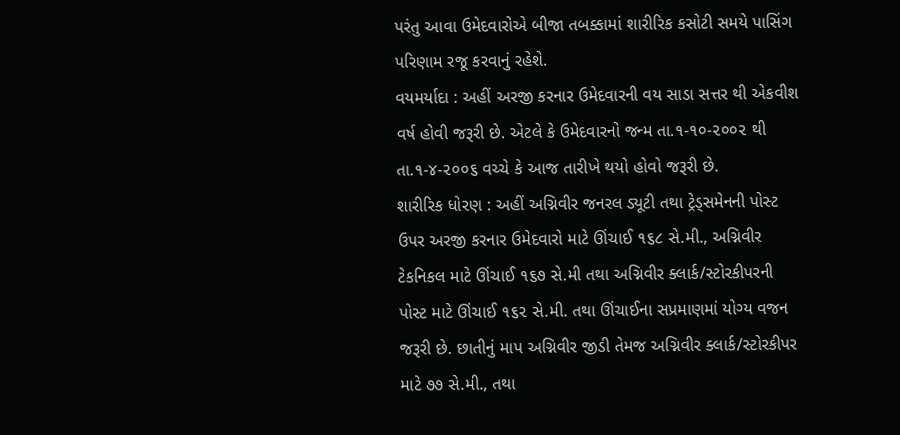પરંતુ આવા ઉમેદવારોએ બીજા તબક્કામાં શારીરિક કસોટી સમયે પાસિંગ પરિણામ રજૂ કરવાનું રહેશે.
વયમર્યાદા : અહીં અરજી કરનાર ઉમેદવારની વય સાડા સત્તર થી એકવીશ વર્ષ હોવી જરૂરી છે. એટલે કે ઉમેદવારનો જન્મ તા.૧-૧૦-૨૦૦૨ થી તા.૧-૪-૨૦૦૬ વચ્ચે કે આજ તારીખે થયો હોવો જરૂરી છે.
શારીરિક ધોરણ : અહીં અગ્નિવીર જનરલ ડ્યૂટી તથા ટ્રેડ્સમેનની પોસ્ટ ઉપર અરજી કરનાર ઉમેદવારો માટે ઊંચાઈ ૧૬૮ સે.મી., અગ્નિવીર ટેકનિકલ માટે ઊંચાઈ ૧૬૭ સે.મી તથા અગ્નિવીર ક્લાર્ક/સ્ટોરકીપરની પોસ્ટ માટે ઊંચાઈ ૧૬૨ સે.મી. તથા ઊંચાઈના સપ્રમાણમાં યોગ્ય વજન જરૂરી છે. છાતીનું માપ અગ્નિવીર જીડી તેમજ અગ્નિવીર ક્લાર્ક/સ્ટોરકીપર માટે ૭૭ સે.મી., તથા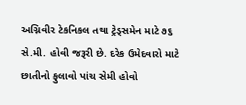અગ્નિવીર ટેકનિકલ તથા ટ્રેડ્સમેન માટે ૭૬ સે.મી. હોવી જરૂરી છે. દરેક ઉમેદવારો માટે છાતીનો ફુલાવો પાંચ સેમી હોવો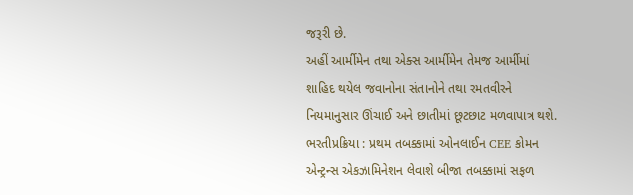જરૂરી છે.
અહીં આર્મીમેન તથા એક્સ આર્મીમેન તેમજ આર્મીમાં શાહિદ થયેલ જવાનોના સંતાનોને તથા રમતવીરને નિયમાનુસાર ઊંચાઈ અને છાતીમાં છૂટછાટ મળવાપાત્ર થશે.
ભરતીપ્રક્રિયા : પ્રથમ તબક્કામાં ઓનલાઈન CEE કોમન એન્ટ્રન્સ એકઝામિનેશન લેવાશે બીજા તબક્કામાં સફળ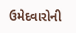ઉમેદવારોની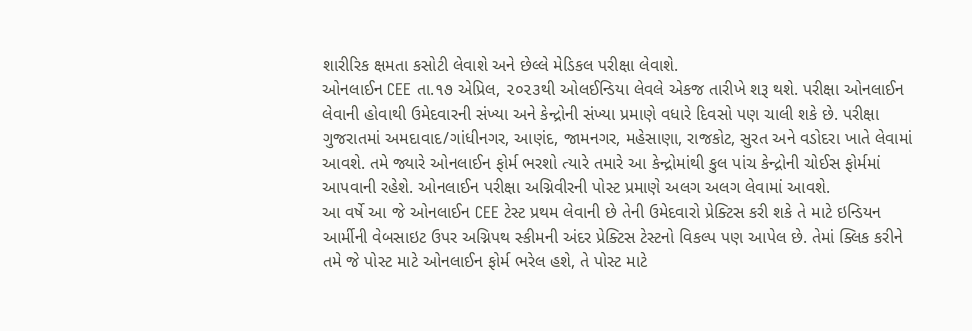શારીરિક ક્ષમતા કસોટી લેવાશે અને છેલ્લે મેડિકલ પરીક્ષા લેવાશે.
ઓનલાઈન CEE તા.૧૭ એપ્રિલ, ૨૦૨૩થી ઓલઈન્ડિયા લેવલે એકજ તારીખે શરૂ થશે. પરીક્ષા ઓનલાઈન લેવાની હોવાથી ઉમેદવારની સંખ્યા અને કેન્દ્રોની સંખ્યા પ્રમાણે વધારે દિવસો પણ ચાલી શકે છે. પરીક્ષા ગુજરાતમાં અમદાવાદ/ગાંધીનગર, આણંદ, જામનગર, મહેસાણા, રાજકોટ, સુરત અને વડોદરા ખાતે લેવામાં આવશે. તમે જ્યારે ઓનલાઈન ફોર્મ ભરશો ત્યારે તમારે આ કેન્દ્રોમાંથી કુલ પાંચ કેન્દ્રોની ચોઈસ ફોર્મમાં આપવાની રહેશે. ઓનલાઈન પરીક્ષા અગ્નિવીરની પોસ્ટ પ્રમાણે અલગ અલગ લેવામાં આવશે.
આ વર્ષે આ જે ઓનલાઈન CEE ટેસ્ટ પ્રથમ લેવાની છે તેની ઉમેદવારો પ્રેક્ટિસ કરી શકે તે માટે ઇન્ડિયન આર્મીની વેબસાઇટ ઉપર અગ્નિપથ સ્કીમની અંદર પ્રેક્ટિસ ટેસ્ટનો વિકલ્પ પણ આપેલ છે. તેમાં ક્લિક કરીને તમે જે પોસ્ટ માટે ઓનલાઈન ફોર્મ ભરેલ હશે, તે પોસ્ટ માટે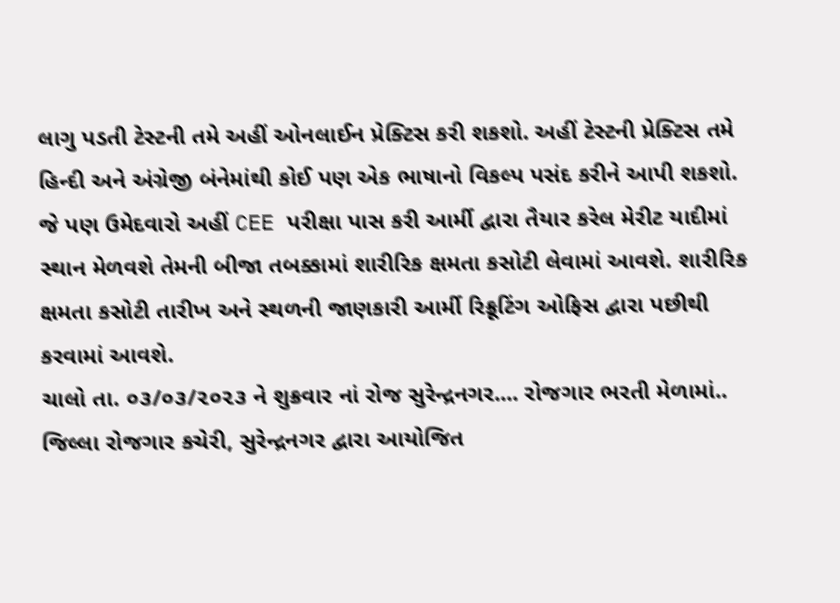લાગુ પડતી ટેસ્ટની તમે અહીં ઓનલાઈન પ્રેક્ટિસ કરી શકશો. અહીં ટેસ્ટની પ્રેક્ટિસ તમે હિન્દી અને અંગ્રેજી બંનેમાંથી કોઈ પણ એક ભાષાનો વિકલ્પ પસંદ કરીને આપી શકશો.
જે પણ ઉમેદવારો અહીં CEE પરીક્ષા પાસ કરી આર્મી દ્વારા તૈયાર કરેલ મેરીટ યાદીમાં સ્થાન મેળવશે તેમની બીજા તબક્કામાં શારીરિક ક્ષમતા કસોટી લેવામાં આવશે. શારીરિક ક્ષમતા કસોટી તારીખ અને સ્થળની જાણકારી આર્મી રિક્રૂટિંગ ઓફિસ દ્વારા પછીથી કરવામાં આવશે.
ચાલો તા. ૦૩/૦૩/૨૦૨૩ ને શુક્રવાર નાં રોજ સુરેન્દ્રનગર.... રોજગાર ભરતી મેળામાં..
જિલ્લા રોજગાર કચેરી, સુરેન્દ્રનગર દ્વારા આયોજિત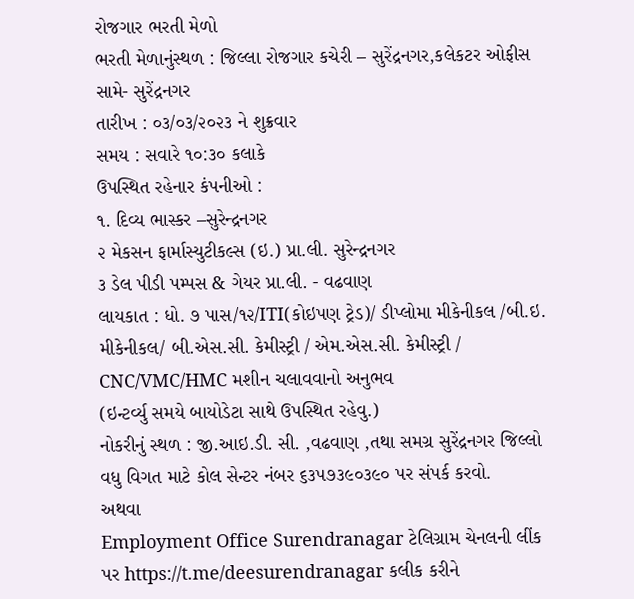રોજગાર ભરતી મેળો
ભરતી મેળાનુંસ્થળ : જિલ્લા રોજગાર કચેરી – સુરેંદ્રનગર,કલેકટર ઓફીસ સામે- સુરેંદ્રનગર
તારીખ : ૦૩/૦૩/૨૦૨૩ ને શુક્રવાર
સમય : સવારે ૧૦:૩૦ કલાકે
ઉપસ્થિત રહેનાર કંપનીઓ :
૧. દિવ્ય ભાસ્કર –સુરેન્દ્રનગર
૨ મેકસન ફાર્માસ્યુટીકલ્સ (ઇ.) પ્રા.લી. સુરેન્દ્રનગર
૩ ડેલ પીડી પમ્પસ & ગેયર પ્રા.લી. - વઢવાણ
લાયકાત : ધો. ૭ પાસ/૧૨/ITI(કોઇપણ ટ્રેડ)/ ડીપ્લોમા મીકેનીકલ /બી.ઇ. મીકેનીકલ/ બી.એસ.સી. કેમીસ્ટ્રી / એમ.એસ.સી. કેમીસ્ટ્રી / CNC/VMC/HMC મશીન ચલાવવાનો અનુભવ
(ઇન્ટર્વ્યુ સમયે બાયોડેટા સાથે ઉપસ્થિત રહેવુ.)
નોકરીનું સ્થળ : જી.આઇ.ડી. સી. ,વઢવાણ ,તથા સમગ્ર સુરેંદ્રનગર જિલ્લો
વધુ વિગત માટે કોલ સેન્ટર નંબર ૬૩૫૭૩૯૦૩૯૦ પર સંપર્ક કરવો.
અથવા
Employment Office Surendranagar ટેલિગ્રામ ચેનલની લીંક પર https://t.me/deesurendranagar કલીક કરીને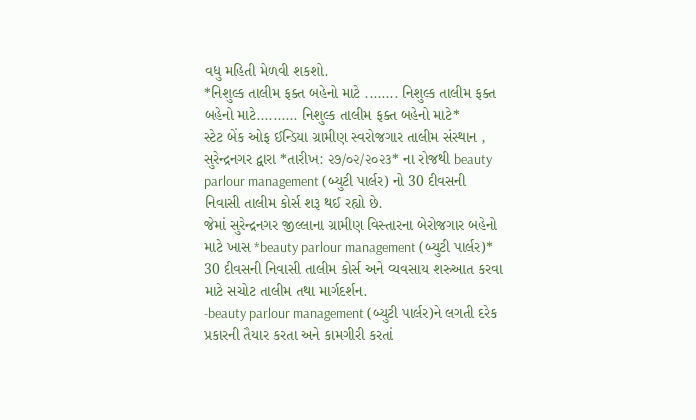વધુ મહિતી મેળવી શકશો.
*નિશુલ્ક તાલીમ ફક્ત બહેનો માટે ........ નિશુલ્ક તાલીમ ફક્ત બહેનો માટે.......... નિશુલ્ક તાલીમ ફક્ત બહેનો માટે*
સ્ટેટ બેંક ઓફ ઈન્ડિયા ગ્રામીણ સ્વરોજગાર તાલીમ સંસ્થાન , સુરેન્દ્રનગર દ્વારા *તારીખ: ૨૭/૦૨/૨૦૨૩* ના રોજથી beauty parlour management (બ્યુટી પાર્લર) નો 30 દીવસની નિવાસી તાલીમ કોર્સ શરૂ થઈ રહ્યો છે.
જેમાં સુરેન્દ્રનગર જીલ્લાના ગ્રામીણ વિસ્તારના બેરોજગાર બહેનો માટે ખાસ *beauty parlour management (બ્યુટી પાર્લર)* 30 દીવસની નિવાસી તાલીમ કોર્સ અને વ્યવસાય શરુઆત કરવા માટે સચોટ તાલીમ તથા માર્ગદર્શન.
-beauty parlour management (બ્યુટી પાર્લર)ને લગતી દરેક પ્રકારની તૈયાર કરતા અને કામગીરી કરતાં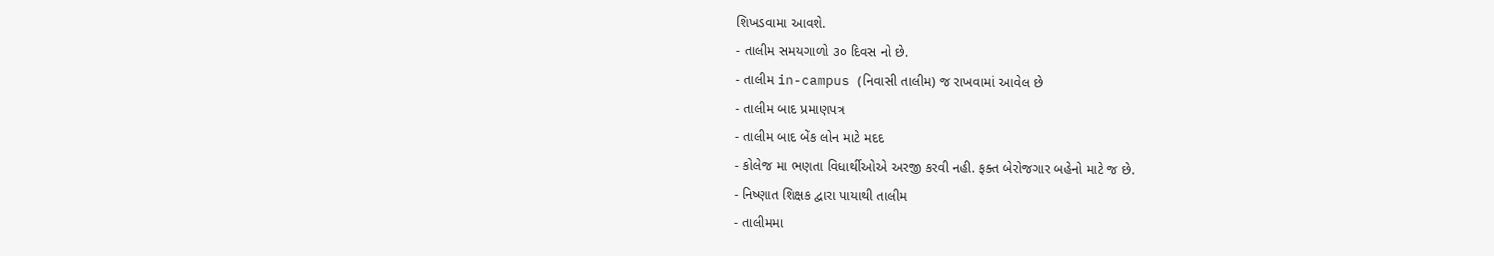શિખડવામા આવશે.
- તાલીમ સમયગાળો ૩૦ દિવસ નો છે.
- તાલીમ in-campus (નિવાસી તાલીમ) જ રાખવામાં આવેલ છે
- તાલીમ બાદ પ્રમાણપત્ર
- તાલીમ બાદ બેંક લોન માટે મદદ
- કોલેજ મા ભણતા વિધાર્થીઓએ અરજી કરવી નહી. ફક્ત બેરોજગાર બહેનો માટે જ છે.
- નિષ્ણાત શિક્ષક દ્વારા પાયાથી તાલીમ
- તાલીમમા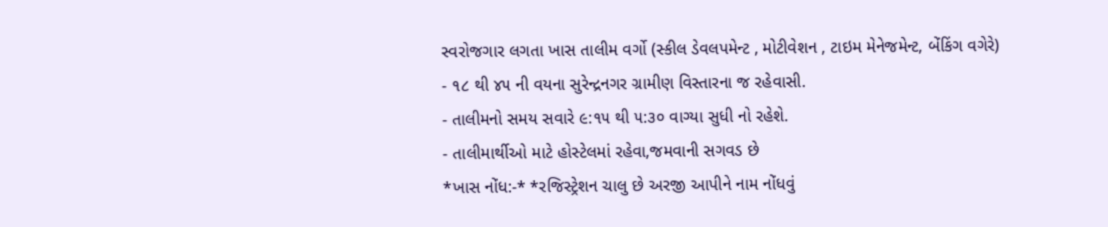સ્વરોજગાર લગતા ખાસ તાલીમ વર્ગો (સ્કીલ ડેવલપમેન્ટ , મોટીવેશન , ટાઇમ મેનેજમેન્ટ, બેંકિંગ વગેરે)
- ૧૮ થી ૪૫ ની વયના સુરેન્દ્રનગર ગ્રામીણ વિસ્તારના જ રહેવાસી.
- તાલીમનો સમય સવારે ૯:૧૫ થી ૫:૩૦ વાગ્યા સુધી નો રહેશે.
- તાલીમાર્થીઓ માટે હોસ્ટેલમાં રહેવા,જમવાની સગવડ છે
*ખાસ નોંધ:-* *રજિસ્ટ્રેશન ચાલુ છે અરજી આપીને નામ નોંધવું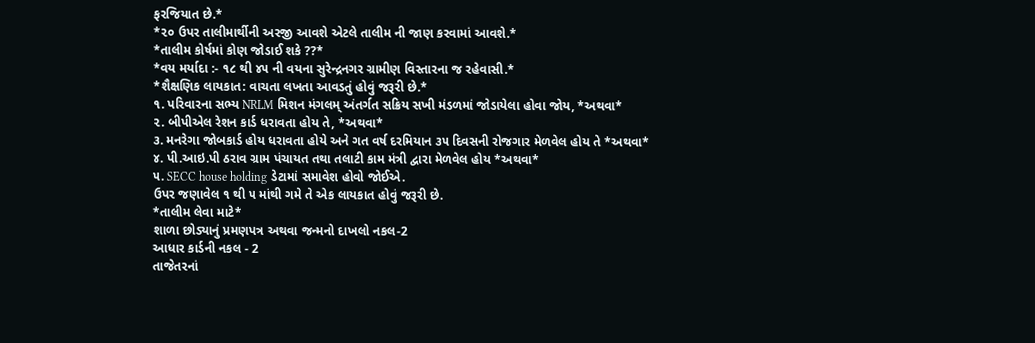ફરજિયાત છે.*
*૨૦ ઉપર તાલીમાર્થીની અરજી આવશે એટલે તાલીમ ની જાણ કરવામાં આવશે.*
*તાલીમ કોર્ષમાં કોણ જોડાઈ શકે ??*
*વય મર્યાદા :- ૧૮ થી ૪૫ ની વયના સુરેન્દ્રનગર ગ્રામીણ વિસ્તારના જ રહેવાસી.*
*શૈક્ષણિક લાયકાત: વાચતા લખતા આવડતું હોવું જરૂરી છે.*
૧. પરિવારના સભ્ય NRLM મિશન મંગલમ્ અંતર્ગત સક્રિય સખી મંડળમાં જોડાયેલા હોવા જોય, *અથવા*
૨. બીપીએલ રેશન કાર્ડ ધરાવતા હોય તે, *અથવા*
૩. મનરેગા જોબકાર્ડ હોય ધરાવતા હોયે અને ગત વર્ષ દરમિયાન ૩૫ દિવસની રોજગાર મેળવેલ હોય તે *અથવા*
૪. પી.આઇ.પી ઠરાવ ગ્રામ પંચાયત તથા તલાટી કામ મંત્રી દ્વારા મેળવેલ હોય *અથવા*
૫. SECC house holding ડેટામાં સમાવેશ હોવો જોઈએ.
ઉપર જણાવેલ ૧ થી ૫ માંથી ગમે તે એક લાયકાત હોવું જરૂરી છે.
*તાલીમ લેવા માટે*
શાળા છોડ્યાનું પ્રમણપત્ર અથવા જન્મનો દાખલો નકલ-2
આધાર કાર્ડની નકલ - 2
તાજેતરનાં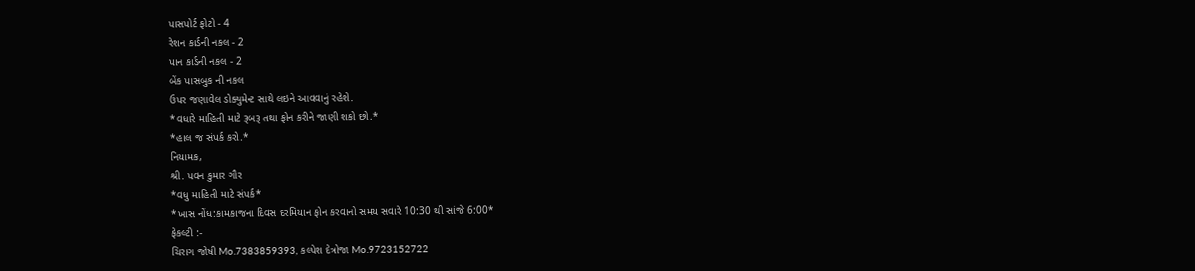પાસપોર્ટ ફોટો - 4
રેશન કાર્ડની નકલ - 2
પાન કાર્ડની નકલ - 2
બેંક પાસબુક ની નકલ
ઉપર જણાવેલ ડોક્યુમેન્ટ સાથે લઇને આવવાનું રહેશે.
*વધારે માહિતી માટે રૂબરૂ તથા ફોન કરીને જાણી શકો છો.*
*હાલ જ સંપર્ક કરો.*
નિયામક,
શ્રી. પવન કુમાર ગૌર
*વધુ માહિતી માટે સંપર્ક*
*ખાસ નોંધ:કામકાજના દિવસ દરમિયાન ફોન કરવાનો સમય સવારે 10:30 થી સાંજે 6:00*
ફેકલ્ટી :-
ચિરાગ જોષી Mo.7383859393, કલ્પેશ દેત્રોજા Mo.9723152722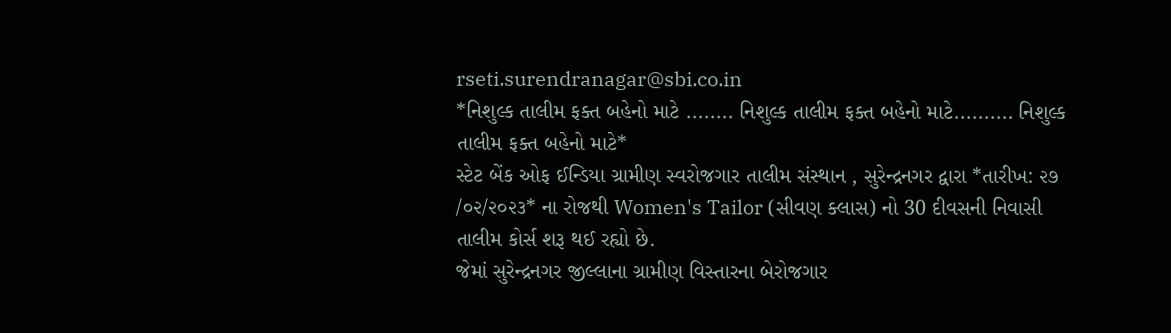rseti.surendranagar@sbi.co.in
*નિશુલ્ક તાલીમ ફક્ત બહેનો માટે ........ નિશુલ્ક તાલીમ ફક્ત બહેનો માટે.......... નિશુલ્ક તાલીમ ફક્ત બહેનો માટે*
સ્ટેટ બેંક ઓફ ઈન્ડિયા ગ્રામીણ સ્વરોજગાર તાલીમ સંસ્થાન , સુરેન્દ્રનગર દ્વારા *તારીખ: ૨૭ /૦૨/૨૦૨૩* ના રોજથી Women's Tailor (સીવણ ક્લાસ) નો 30 દીવસની નિવાસી તાલીમ કોર્સ શરૂ થઈ રહ્યો છે.
જેમાં સુરેન્દ્રનગર જીલ્લાના ગ્રામીણ વિસ્તારના બેરોજગાર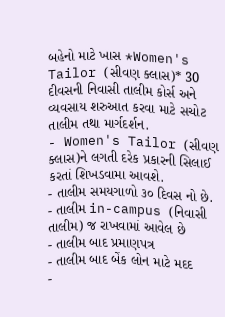બહેનો માટે ખાસ *Women's Tailor (સીવણ ક્લાસ)* 30 દીવસની નિવાસી તાલીમ કોર્સ અને વ્યવસાય શરુઆત કરવા માટે સચોટ તાલીમ તથા માર્ગદર્શન.
- Women's Tailor (સીવણ ક્લાસ)ને લગતી દરેક પ્રકારની સિલાઈ કરતાં શિખડવામા આવશે.
- તાલીમ સમયગાળો ૩૦ દિવસ નો છે.
- તાલીમ in-campus (નિવાસી તાલીમ) જ રાખવામાં આવેલ છે
- તાલીમ બાદ પ્રમાણપત્ર
- તાલીમ બાદ બેંક લોન માટે મદદ
-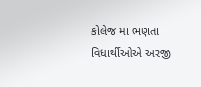કોલેજ મા ભણતા વિધાર્થીઓએ અરજી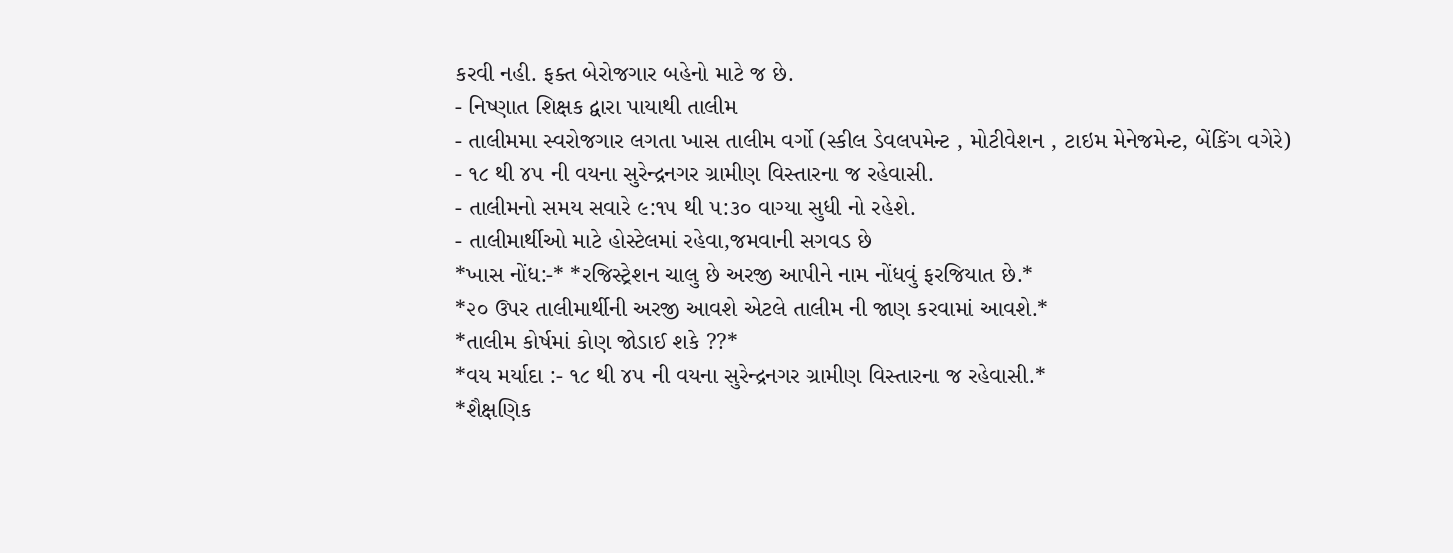કરવી નહી. ફક્ત બેરોજગાર બહેનો માટે જ છે.
- નિષ્ણાત શિક્ષક દ્વારા પાયાથી તાલીમ
- તાલીમમા સ્વરોજગાર લગતા ખાસ તાલીમ વર્ગો (સ્કીલ ડેવલપમેન્ટ , મોટીવેશન , ટાઇમ મેનેજમેન્ટ, બેંકિંગ વગેરે)
- ૧૮ થી ૪૫ ની વયના સુરેન્દ્રનગર ગ્રામીણ વિસ્તારના જ રહેવાસી.
- તાલીમનો સમય સવારે ૯:૧૫ થી ૫:૩૦ વાગ્યા સુધી નો રહેશે.
- તાલીમાર્થીઓ માટે હોસ્ટેલમાં રહેવા,જમવાની સગવડ છે
*ખાસ નોંધ:-* *રજિસ્ટ્રેશન ચાલુ છે અરજી આપીને નામ નોંધવું ફરજિયાત છે.*
*૨૦ ઉપર તાલીમાર્થીની અરજી આવશે એટલે તાલીમ ની જાણ કરવામાં આવશે.*
*તાલીમ કોર્ષમાં કોણ જોડાઈ શકે ??*
*વય મર્યાદા :- ૧૮ થી ૪૫ ની વયના સુરેન્દ્રનગર ગ્રામીણ વિસ્તારના જ રહેવાસી.*
*શૈક્ષણિક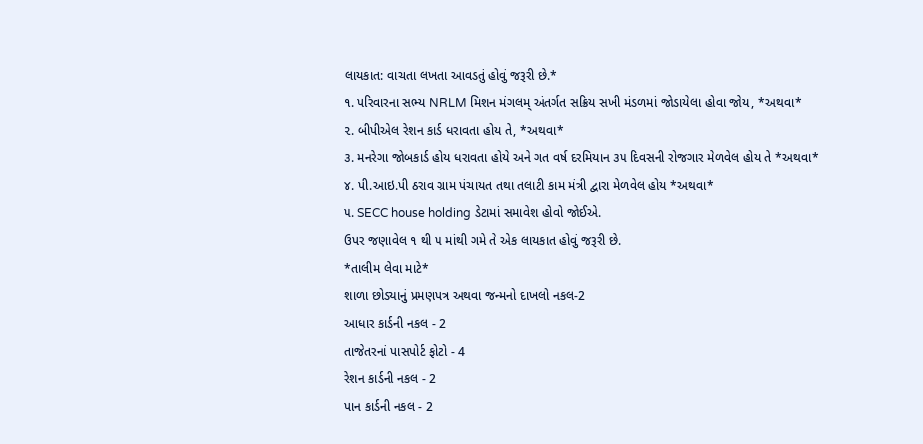લાયકાત: વાચતા લખતા આવડતું હોવું જરૂરી છે.*
૧. પરિવારના સભ્ય NRLM મિશન મંગલમ્ અંતર્ગત સક્રિય સખી મંડળમાં જોડાયેલા હોવા જોય, *અથવા*
૨. બીપીએલ રેશન કાર્ડ ધરાવતા હોય તે, *અથવા*
૩. મનરેગા જોબકાર્ડ હોય ધરાવતા હોયે અને ગત વર્ષ દરમિયાન ૩૫ દિવસની રોજગાર મેળવેલ હોય તે *અથવા*
૪. પી.આઇ.પી ઠરાવ ગ્રામ પંચાયત તથા તલાટી કામ મંત્રી દ્વારા મેળવેલ હોય *અથવા*
૫. SECC house holding ડેટામાં સમાવેશ હોવો જોઈએ.
ઉપર જણાવેલ ૧ થી ૫ માંથી ગમે તે એક લાયકાત હોવું જરૂરી છે.
*તાલીમ લેવા માટે*
શાળા છોડ્યાનું પ્રમણપત્ર અથવા જન્મનો દાખલો નકલ-2
આધાર કાર્ડની નકલ - 2
તાજેતરનાં પાસપોર્ટ ફોટો - 4
રેશન કાર્ડની નકલ - 2
પાન કાર્ડની નકલ - 2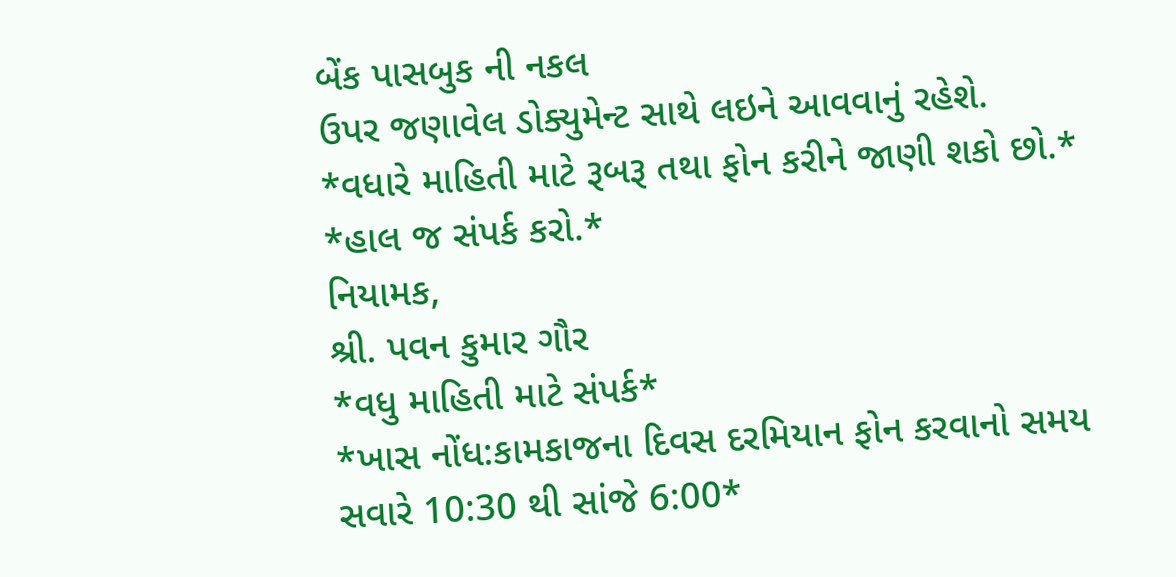બેંક પાસબુક ની નકલ
ઉપર જણાવેલ ડોક્યુમેન્ટ સાથે લઇને આવવાનું રહેશે.
*વધારે માહિતી માટે રૂબરૂ તથા ફોન કરીને જાણી શકો છો.*
*હાલ જ સંપર્ક કરો.*
નિયામક,
શ્રી. પવન કુમાર ગૌર
*વધુ માહિતી માટે સંપર્ક*
*ખાસ નોંધ:કામકાજના દિવસ દરમિયાન ફોન કરવાનો સમય સવારે 10:30 થી સાંજે 6:00*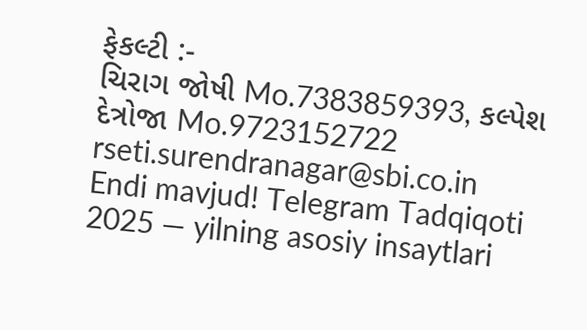ફેકલ્ટી :-
ચિરાગ જોષી Mo.7383859393, કલ્પેશ દેત્રોજા Mo.9723152722
rseti.surendranagar@sbi.co.in
Endi mavjud! Telegram Tadqiqoti 2025 — yilning asosiy insaytlari